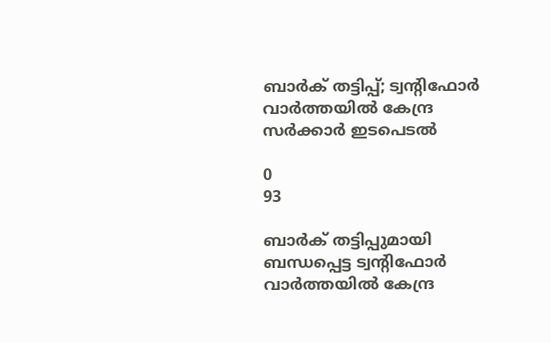ബാര്‍ക് തട്ടിപ്പ്; ട്വന്റിഫോര്‍ വാര്‍ത്തയില്‍ കേന്ദ്ര സര്‍ക്കാര്‍ ഇടപെടല്‍

0
93

ബാര്‍ക് തട്ടിപ്പുമായി ബന്ധപ്പെട്ട ട്വന്റിഫോര്‍ വാര്‍ത്തയില്‍ കേന്ദ്ര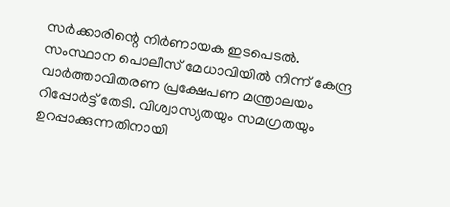സര്‍ക്കാരിന്റെ നിര്‍ണായക ഇടപെടല്‍. സംസ്ഥാന പൊലീസ് മേധാവിയില്‍ നിന്ന് കേന്ദ്ര വാര്‍ത്താവിതരണ പ്രക്ഷേപണ മന്ത്രാലയം റിപ്പോര്‍ട്ട് തേടി. വിശ്വാസ്യതയും സമഗ്രതയും ഉറപ്പാക്കുന്നതിനായി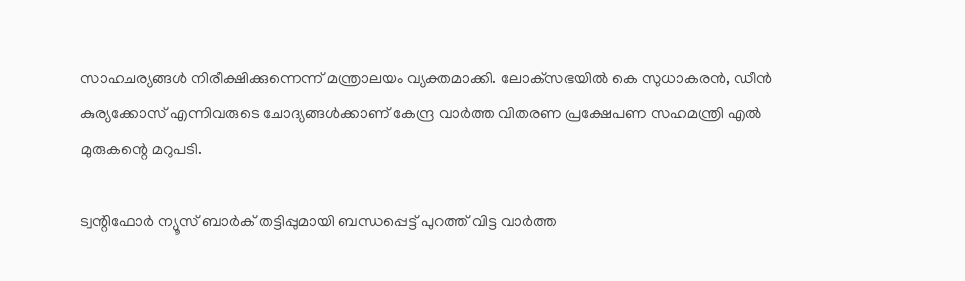സാഹചര്യങ്ങള്‍ നിരീക്ഷിക്കുന്നെന്ന് മന്ത്രാലയം വ്യക്തമാക്കി. ലോക്‌സഭയില്‍ കെ സുധാകരന്‍, ഡീന്‍ കുര്യക്കോസ് എന്നിവരുടെ ചോദ്യങ്ങള്‍ക്കാണ് കേന്ദ്ര വാര്‍ത്ത വിതരണ പ്രക്ഷേപണ സഹമന്ത്രി എല്‍ മുരുകന്റെ മറുപടി.

ട്വന്റിഫോര്‍ ന്യൂസ് ബാര്‍ക് തട്ടിപ്പുമായി ബന്ധപ്പെട്ട് പുറത്ത് വിട്ട വാര്‍ത്ത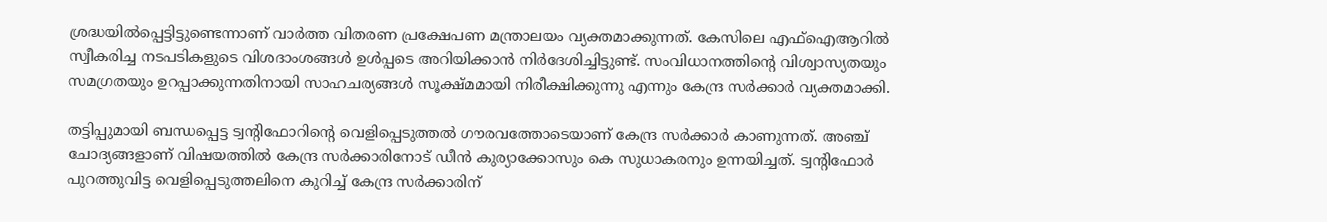ശ്രദ്ധയില്‍പ്പെട്ടിട്ടുണ്ടെന്നാണ് വാര്‍ത്ത വിതരണ പ്രക്ഷേപണ മന്ത്രാലയം വ്യക്തമാക്കുന്നത്. കേസിലെ എഫ്‌ഐആറില്‍ സ്വീകരിച്ച നടപടികളുടെ വിശദാംശങ്ങള്‍ ഉള്‍പ്പടെ അറിയിക്കാന്‍ നിര്‍ദേശിച്ചിട്ടുണ്ട്. സംവിധാനത്തിന്റെ വിശ്വാസ്യതയും സമഗ്രതയും ഉറപ്പാക്കുന്നതിനായി സാഹചര്യങ്ങള്‍ സൂക്ഷ്മമായി നിരീക്ഷിക്കുന്നു എന്നും കേന്ദ്ര സര്‍ക്കാര്‍ വ്യക്തമാക്കി.

തട്ടിപ്പുമായി ബന്ധപ്പെട്ട ട്വന്റിഫോറിന്റെ വെളിപ്പെടുത്തല്‍ ഗൗരവത്തോടെയാണ് കേന്ദ്ര സര്‍ക്കാര്‍ കാണുന്നത്. അഞ്ച് ചോദ്യങ്ങളാണ് വിഷയത്തില്‍ കേന്ദ്ര സര്‍ക്കാരിനോട് ഡീന്‍ കുര്യാക്കോസും കെ സുധാകരനും ഉന്നയിച്ചത്. ട്വന്റിഫോര്‍ പുറത്തുവിട്ട വെളിപ്പെടുത്തലിനെ കുറിച്ച് കേന്ദ്ര സര്‍ക്കാരിന്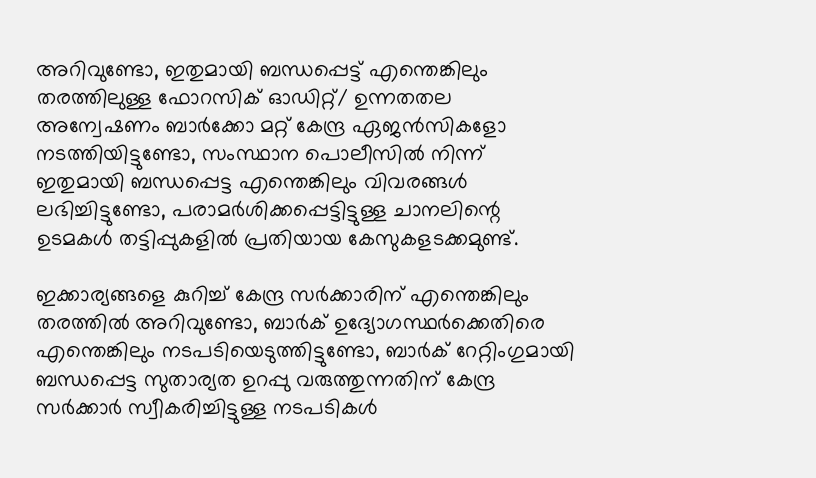അറിവുണ്ടോ, ഇതുമായി ബന്ധപ്പെട്ട് എന്തെങ്കിലും തരത്തിലുള്ള ഫോറസിക് ഓഡിറ്റ്/ ഉന്നതതല അന്വേഷണം ബാര്‍ക്കോ മറ്റ് കേന്ദ്ര ഏജന്‍സികളോ നടത്തിയിട്ടുണ്ടോ, സംസ്ഥാന പൊലീസില്‍ നിന്ന് ഇതുമായി ബന്ധപ്പെട്ട എന്തെങ്കിലും വിവരങ്ങള്‍ ലഭിച്ചിട്ടുണ്ടോ, പരാമര്‍ശിക്കപ്പെട്ടിട്ടുള്ള ചാനലിന്റെ ഉടമകള്‍ തട്ടിപ്പുകളില്‍ പ്രതിയായ കേസുകളടക്കമുണ്ട്.

ഇക്കാര്യങ്ങളെ കുറിച്ച് കേന്ദ്ര സര്‍ക്കാരിന് എന്തെങ്കിലും തരത്തില്‍ അറിവുണ്ടോ, ബാര്‍ക് ഉദ്യോഗസ്ഥര്‍ക്കെതിരെ എന്തെങ്കിലും നടപടിയെടുത്തിട്ടുണ്ടോ, ബാര്‍ക് റേറ്റിംഗുമായി ബന്ധപ്പെട്ട സുതാര്യത ഉറപ്പു വരുത്തുന്നതിന് കേന്ദ്ര സര്‍ക്കാര്‍ സ്വീകരിച്ചിട്ടുള്ള നടപടികള്‍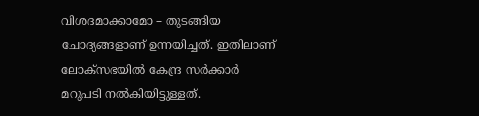വിശദമാക്കാമോ – തുടങ്ങിയ ചോദ്യങ്ങളാണ് ഉന്നയിച്ചത്. ഇതിലാണ് ലോക്‌സഭയില്‍ കേന്ദ്ര സര്‍ക്കാര്‍ മറുപടി നല്‍കിയിട്ടുള്ളത്.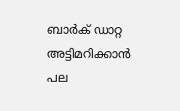ബാര്‍ക് ഡാറ്റ അട്ടിമറിക്കാന്‍ പല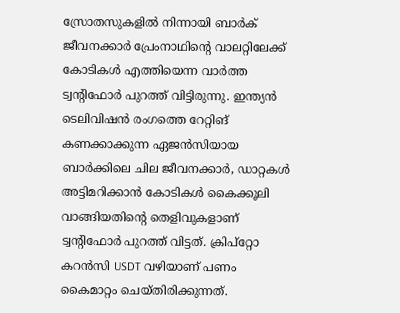സ്രോതസുകളില്‍ നിന്നായി ബാര്‍ക് ജീവനക്കാര്‍ പ്രേംനാഥിന്റെ വാലറ്റിലേക്ക് കോടികള്‍ എത്തിയെന്ന വാര്‍ത്ത ട്വന്റിഫോര്‍ പുറത്ത് വിട്ടിരുന്നു. ഇന്ത്യന്‍ ടെലിവിഷന്‍ രംഗത്തെ റേറ്റിങ് കണക്കാക്കുന്ന ഏജന്‍സിയായ ബാര്‍ക്കിലെ ചില ജീവനക്കാര്‍, ഡാറ്റകള്‍ അട്ടിമറിക്കാന്‍ കോടികള്‍ കൈക്കൂലി വാങ്ങിയതിന്റെ തെളിവുകളാണ് ട്വന്റിഫോര്‍ പുറത്ത് വിട്ടത്. ക്രിപ്റ്റോ കറന്‍സി USDT വഴിയാണ് പണം കൈമാറ്റം ചെയ്തിരിക്കുന്നത്.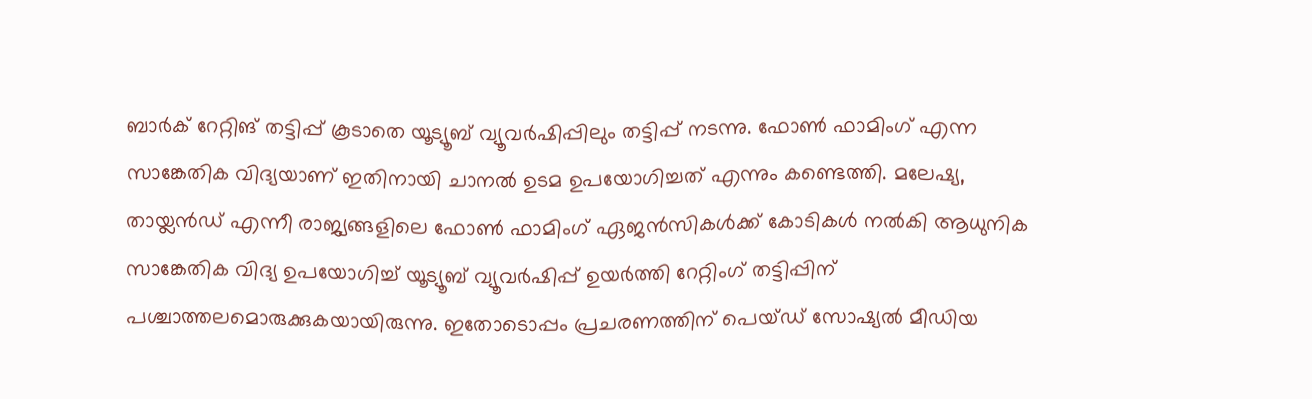ബാര്‍ക് റേറ്റിങ് തട്ടിപ്പ് കൂടാതെ യൂട്യൂബ് വ്യൂവര്‍ഷിപ്പിലും തട്ടിപ്പ് നടന്നു. ഫോണ്‍ ഫാമിംഗ് എന്ന സാങ്കേതിക വിദ്യയാണ് ഇതിനായി ചാനല്‍ ഉടമ ഉപയോഗിച്ചത് എന്നും കണ്ടെത്തി. മലേഷ്യ, തായ്ലന്‍ഡ് എന്നീ രാജ്യങ്ങളിലെ ഫോണ്‍ ഫാമിംഗ് ഏജന്‍സികള്‍ക്ക് കോടികള്‍ നല്‍കി ആധുനിക സാങ്കേതിക വിദ്യ ഉപയോഗിച്ച് യൂട്യൂബ് വ്യൂവര്‍ഷിപ്പ് ഉയര്‍ത്തി റേറ്റിംഗ് തട്ടിപ്പിന് പശ്ചാത്തലമൊരുക്കുകയായിരുന്നു. ഇതോടൊപ്പം പ്രചരണത്തിന് പെയ്ഡ് സോഷ്യല്‍ മീഡിയ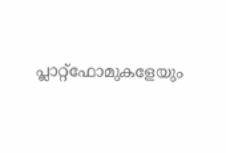പ്ലാറ്റ്ഫോമുകളേയും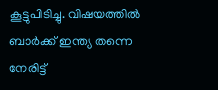കൂട്ടുപിടിച്ചു. വിഷയത്തില്‍ ബാര്‍ക്ക് ഇന്ത്യ തന്നെ നേരിട്ട്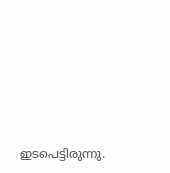ഇടപെട്ടിരുന്നു.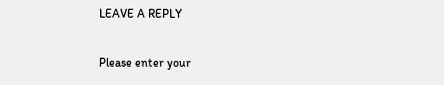LEAVE A REPLY

Please enter your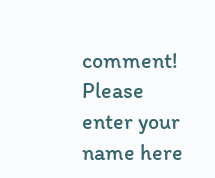comment!
Please enter your name here